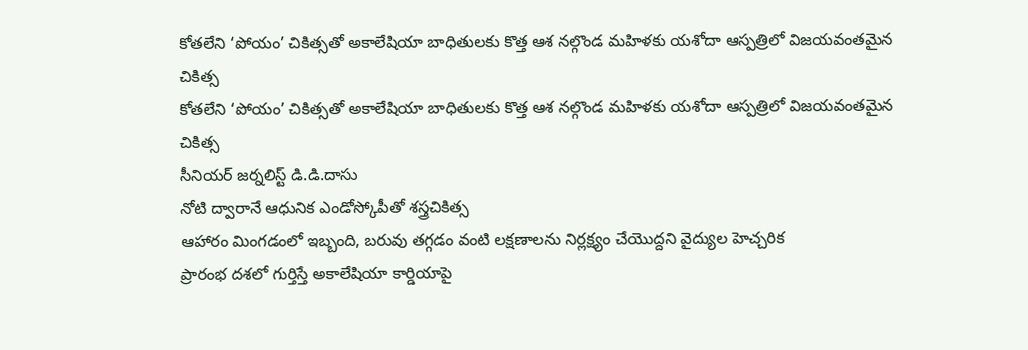కోతలేని ‘పోయం’ చికిత్సతో అకాలేషియా బాధితులకు కొత్త ఆశ నల్గొండ మహిళకు యశోదా ఆస్పత్రిలో విజయవంతమైన చికిత్స
కోతలేని ‘పోయం’ చికిత్సతో అకాలేషియా బాధితులకు కొత్త ఆశ నల్గొండ మహిళకు యశోదా ఆస్పత్రిలో విజయవంతమైన చికిత్స
సీనియర్ జర్నలిస్ట్ డి.డి.దాసు
నోటి ద్వారానే ఆధునిక ఎండోస్కోపీతో శస్త్రచికిత్స
ఆహారం మింగడంలో ఇబ్బంది, బరువు తగ్గడం వంటి లక్షణాలను నిర్లక్ష్యం చేయొద్దని వైద్యుల హెచ్చరిక
ప్రారంభ దశలో గుర్తిస్తే అకాలేషియా కార్డియాపై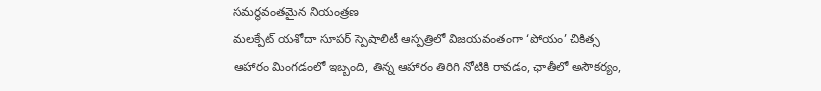సమర్థవంతమైన నియంత్రణ
మలక్పేట్ యశోదా సూపర్ స్పెషాలిటీ ఆస్పత్రిలో విజయవంతంగా ‘పోయం’ చికిత్స
ఆహారం మింగడంలో ఇబ్బంది, తిన్న ఆహారం తిరిగి నోటికి రావడం, ఛాతీలో అసౌకర్యం,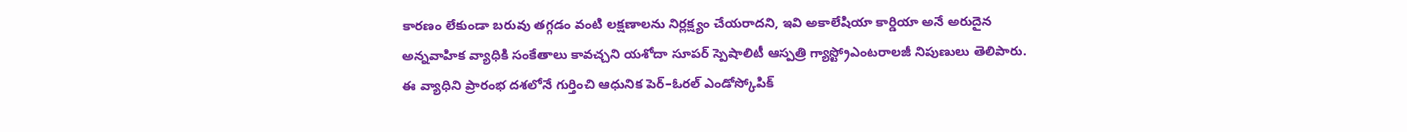కారణం లేకుండా బరువు తగ్గడం వంటి లక్షణాలను నిర్లక్ష్యం చేయరాదని, ఇవి అకాలేషియా కార్డియా అనే అరుదైన అన్నవాహిక వ్యాధికి సంకేతాలు కావచ్చని యశోదా సూపర్ స్పెషాలిటీ ఆస్పత్రి గ్యాస్ట్రోఎంటరాలజీ నిపుణులు తెలిపారు. ఈ వ్యాధిని ప్రారంభ దశలోనే గుర్తించి ఆధునిక పెర్–ఓరల్ ఎండోస్కోపిక్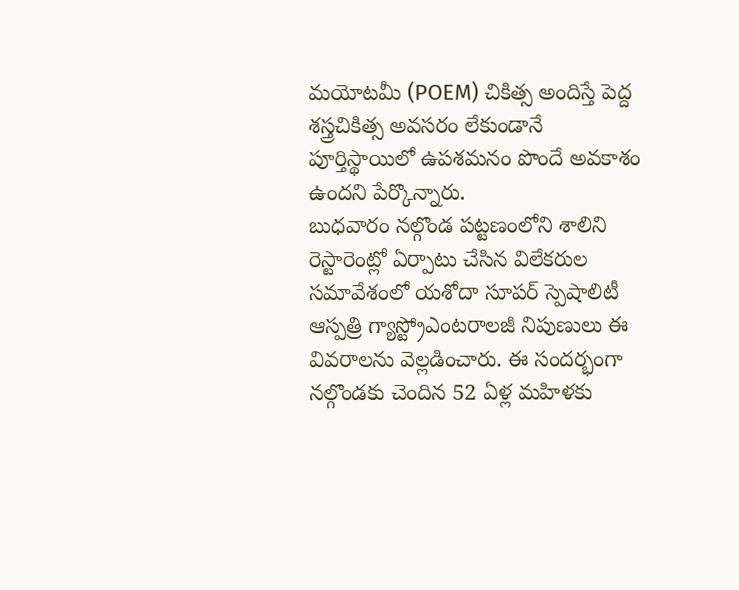మయోటమీ (POEM) చికిత్స అందిస్తే పెద్ద శస్త్రచికిత్స అవసరం లేకుండానే పూర్తిస్థాయిలో ఉపశమనం పొందే అవకాశం ఉందని పేర్కొన్నారు.
బుధవారం నల్గొండ పట్టణంలోని శాలిని రెస్టారెంట్లో ఏర్పాటు చేసిన విలేకరుల సమావేశంలో యశోదా సూపర్ స్పెషాలిటీ ఆస్పత్రి గ్యాస్ట్రోఎంటరాలజీ నిపుణులు ఈ వివరాలను వెల్లడించారు. ఈ సందర్భంగా నల్గొండకు చెందిన 52 ఏళ్ల మహిళకు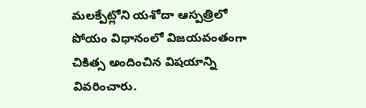మలక్పేట్లోని యశోదా ఆస్పత్రిలో పోయం విధానంలో విజయవంతంగా చికిత్స అందించిన విషయాన్ని వివరించారు.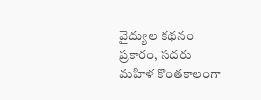వైద్యుల కథనం ప్రకారం, సదరు మహిళ కొంతకాలంగా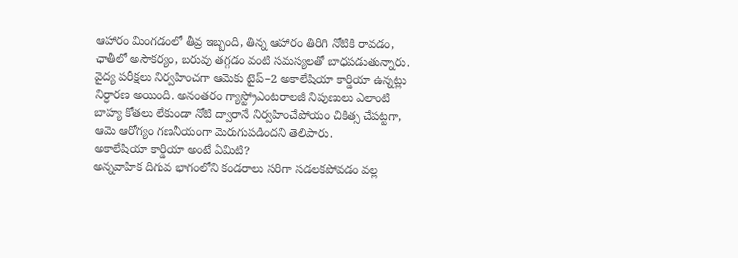ఆహారం మింగడంలో తీవ్ర ఇబ్బంది, తిన్న ఆహారం తిరిగి నోటికి రావడం, ఛాతీలో అసౌకర్యం, బరువు తగ్గడం వంటి సమస్యలతో బాధపడుతున్నారు. వైద్య పరీక్షలు నిర్వహించగా ఆమెకు టైప్–2 అకాలేషియా కార్డియా ఉన్నట్లు నిర్ధారణ అయింది. అనంతరం గ్యాస్ట్రోఎంటరాలజీ నిపుణులు ఎలాంటి బాహ్య కోతలు లేకుండా నోటి ద్వారానే నిర్వహించేపోయం చికిత్స చేపట్టగా, ఆమె ఆరోగ్యం గణనీయంగా మెరుగుపడిందని తెలిపారు.
అకాలేషియా కార్డియా అంటే ఏమిటి?
అన్నవాహిక దిగువ భాగంలోని కండరాలు సరిగా సడలకపోవడం వల్ల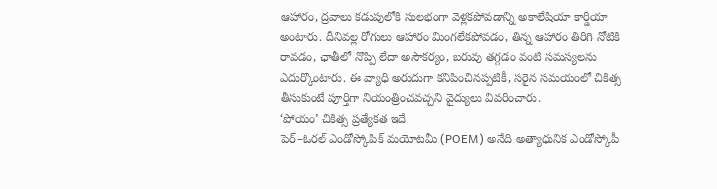ఆహారం, ద్రవాలు కడుపులోకి సులభంగా వెళ్లకపోవడాన్ని అకాలేషియా కార్డియా అంటారు. దీనివల్ల రోగులు ఆహారం మింగలేకపోవడం, తిన్న ఆహారం తిరిగి నోటికి రావడం, ఛాతీలో నొప్పి లేదా అసౌకర్యం, బరువు తగ్గడం వంటి సమస్యలను ఎదుర్కొంటారు. ఈ వ్యాధి అరుదుగా కనిపించినప్పటికీ, సరైన సమయంలో చికిత్స తీసుకుంటే పూర్తిగా నియంత్రించవచ్చని వైద్యులు వివరించారు.
‘పోయం’ చికిత్స ప్రత్యేకత ఇదే
పెర్–ఓరల్ ఎండోస్కోపిక్ మయోటమీ (POEM) అనేది అత్యాధునిక ఎండోస్కోపీ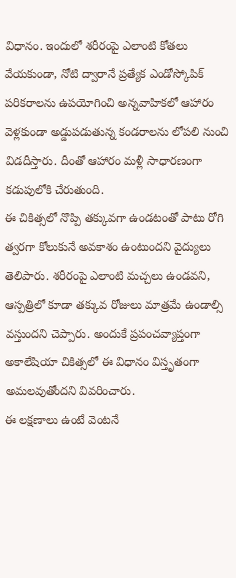విధానం. ఇందులో శరీరంపై ఎలాంటి కోతలు వేయకుండా, నోటి ద్వారానే ప్రత్యేక ఎండోస్కోపిక్ పరికరాలను ఉపయోగించి అన్నవాహికలో ఆహారం వెళ్లకుండా అడ్డుపడుతున్న కండరాలను లోపలి నుంచి విడదీస్తారు. దీంతో ఆహారం మళ్లీ సాధారణంగా కడుపులోకి చేరుతుంది.
ఈ చికిత్సలో నొప్పి తక్కువగా ఉండటంతో పాటు రోగి త్వరగా కోలుకునే అవకాశం ఉంటుందని వైద్యులు తెలిపారు. శరీరంపై ఎలాంటి మచ్చలు ఉండవని, ఆస్పత్రిలో కూడా తక్కువ రోజులు మాత్రమే ఉండాల్సి వస్తుందని చెప్పారు. అందుకే ప్రపంచవ్యాప్తంగా అకాలేషియా చికిత్సలో ఈ విధానం విస్తృతంగా అమలవుతోందని వివరించారు.
ఈ లక్షణాలు ఉంటే వెంటనే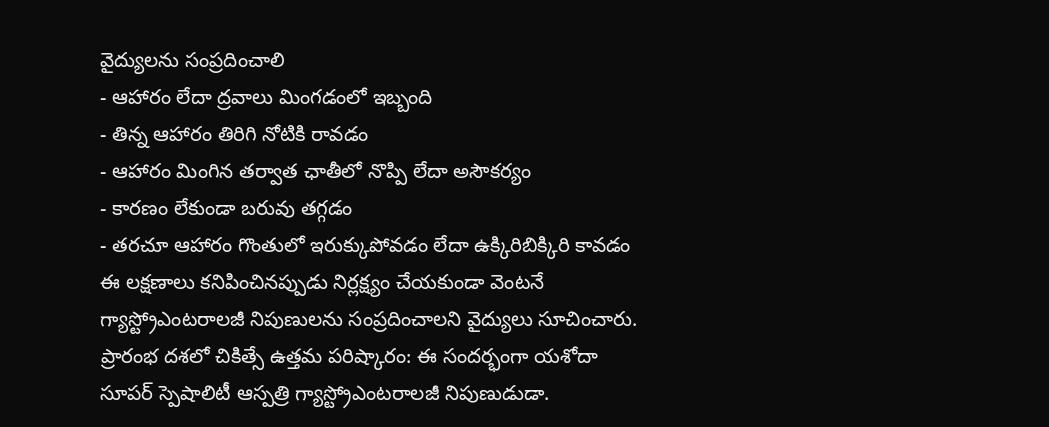వైద్యులను సంప్రదించాలి
- ఆహారం లేదా ద్రవాలు మింగడంలో ఇబ్బంది
- తిన్న ఆహారం తిరిగి నోటికి రావడం
- ఆహారం మింగిన తర్వాత ఛాతీలో నొప్పి లేదా అసౌకర్యం
- కారణం లేకుండా బరువు తగ్గడం
- తరచూ ఆహారం గొంతులో ఇరుక్కుపోవడం లేదా ఉక్కిరిబిక్కిరి కావడం
ఈ లక్షణాలు కనిపించినప్పుడు నిర్లక్ష్యం చేయకుండా వెంటనే గ్యాస్ట్రోఎంటరాలజీ నిపుణులను సంప్రదించాలని వైద్యులు సూచించారు.
ప్రారంభ దశలో చికిత్సే ఉత్తమ పరిష్కారం: ఈ సందర్భంగా యశోదా సూపర్ స్పెషాలిటీ ఆస్పత్రి గ్యాస్ట్రోఎంటరాలజీ నిపుణుడుడా.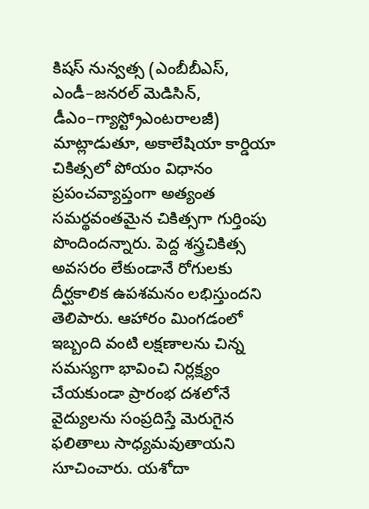కిషస్ నున్వత్స (ఎంబీబీఎస్, ఎండీ–జనరల్ మెడిసిన్, డీఎం–గ్యాస్ట్రోఎంటరాలజీ) మాట్లాడుతూ, అకాలేషియా కార్డియా చికిత్సలో పోయం విధానం ప్రపంచవ్యాప్తంగా అత్యంత సమర్థవంతమైన చికిత్సగా గుర్తింపు పొందిందన్నారు. పెద్ద శస్త్రచికిత్స అవసరం లేకుండానే రోగులకు దీర్ఘకాలిక ఉపశమనం లభిస్తుందని తెలిపారు. ఆహారం మింగడంలో ఇబ్బంది వంటి లక్షణాలను చిన్న సమస్యగా భావించి నిర్లక్ష్యం చేయకుండా ప్రారంభ దశలోనే వైద్యులను సంప్రదిస్తే మెరుగైన ఫలితాలు సాధ్యమవుతాయని సూచించారు. యశోదా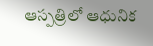ఆస్పత్రిలో ఆధునిక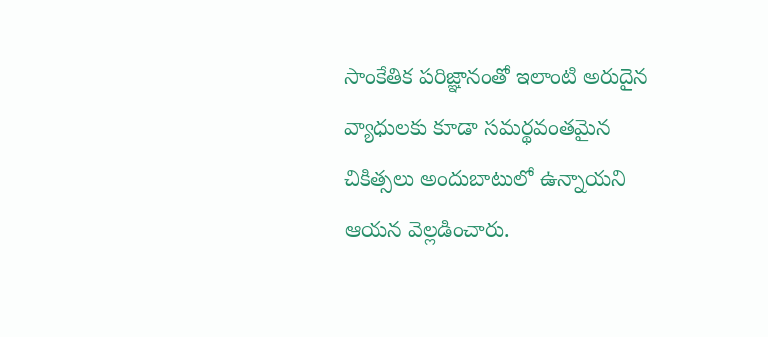సాంకేతిక పరిజ్ఞానంతో ఇలాంటి అరుదైన వ్యాధులకు కూడా సమర్థవంతమైన చికిత్సలు అందుబాటులో ఉన్నాయని ఆయన వెల్లడించారు.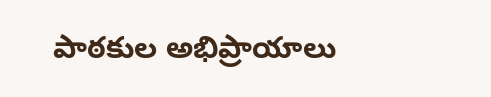పాఠకుల అభిప్రాయాలు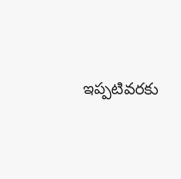ఇప్పటివరకు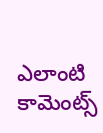ఎలాంటి కామెంట్స్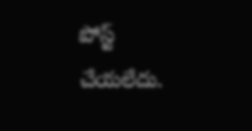పోస్ట్ చేయలేదు.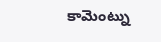కామెంట్ను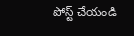పోస్ట్ చేయండి